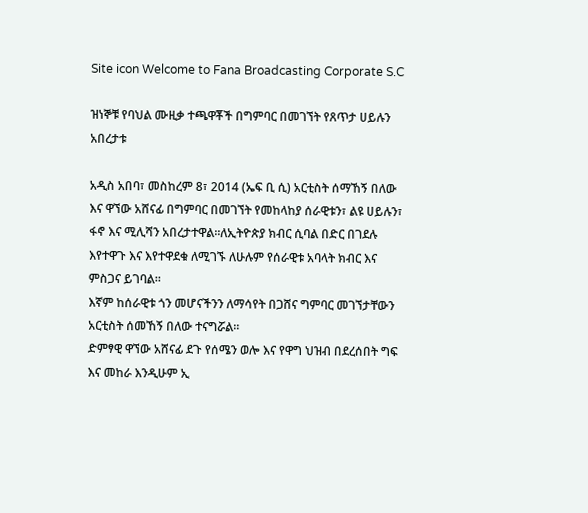Site icon Welcome to Fana Broadcasting Corporate S.C

ዝነኞቹ የባህል ሙዚቃ ተጫዋቾች በግምባር በመገኘት የጸጥታ ሀይሉን አበረታቱ

አዲስ አበባ፣ መስከረም 8፣ 2014 (ኤፍ ቢ ሲ) አርቲስት ሰማኸኝ በለው እና ዋኘው አሸናፊ በግምባር በመገኘት የመከላከያ ሰራዊቱን፣ ልዩ ሀይሉን፣ ፋኖ እና ሚሊሻን አበረታተዋል።ለኢትዮጵያ ክብር ሲባል በድር በገደሉ እየተዋጉ እና እየተዋደቁ ለሚገኙ ለሁሉም የሰራዊቱ አባላት ክብር እና ምስጋና ይገባል።
እኛም ከሰራዊቱ ጎን መሆናችንን ለማሳየት በጋሸና ግምባር መገኘታቸውን አርቲስት ሰመኸኝ በለው ተናግሯል።
ድምፃዊ ዋኘው አሸናፊ ደጉ የሰሜን ወሎ እና የዋግ ህዝብ በደረሰበት ግፍ እና መከራ እንዲሁም ኢ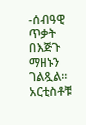-ሰብዓዊ ጥቃት በእጅጉ ማዘኑን ገልጿል።
አርቲስቶቹ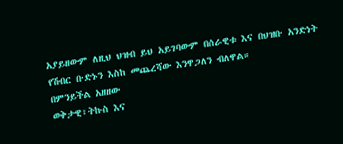አያይዘውም ለዚህ ህዝብ ይህ አይገባውም በሰራዊቱ እና በህዝቡ አንድነት የሽብር ቡድኑን እስከ መጨረሻው እንዋጋለን ብለዋል።
በምንይችል አዘዘው
ወቅታዊ፣ትኩስ እና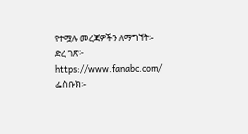የተሟሉ መረጃዎችን ለማግኘት፡-
ድረ ገጽ፦ https://www.fanabc.com/
ፌስቡክ፡-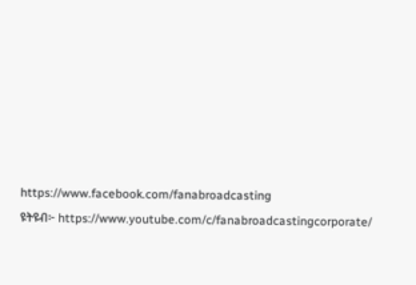https://www.facebook.com/fanabroadcasting
ዩትዩብ፦ https://www.youtube.com/c/fanabroadcastingcorporate/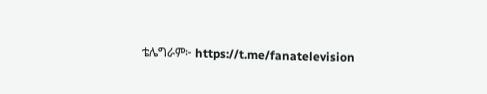ቴሌግራም፦ https://t.me/fanatelevision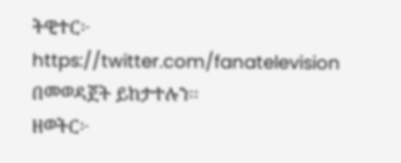ትዊተር፦ https://twitter.com/fanatelevision በመወዳጀት ይከታተሉን፡፡
ዘወትር፦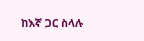ከእኛ ጋር ስላሉ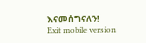እናመሰግናለን!
Exit mobile version